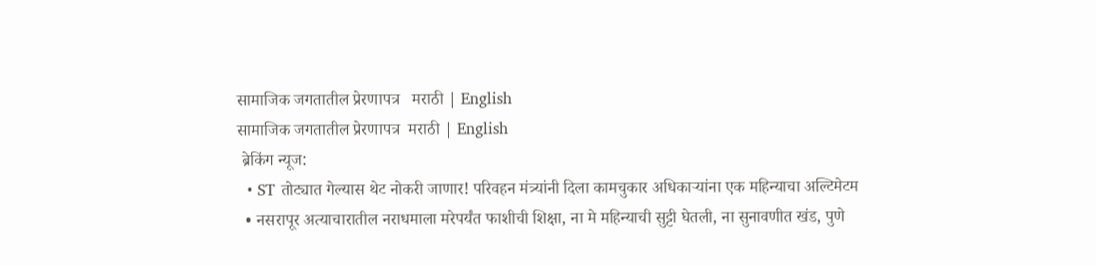सामाजिक जगतातील प्रेरणापत्र   मराठी | English
सामाजिक जगतातील प्रेरणापत्र  मराठी | English
 ब्रेकिंग न्यूज:
  • ST तोट्यात गेल्यास थेट नोकरी जाणार! परिवहन मंत्र्यांनी दिला कामचुकार अधिकाऱ्यांना एक महिन्याचा अल्टिमेटम
  • नसरापूर अत्याचारातील नराधमाला मरेपर्यंत फाशीची शिक्षा, ना मे महिन्याची सुट्टी घेतली, ना सुनावणीत खंड, पुणे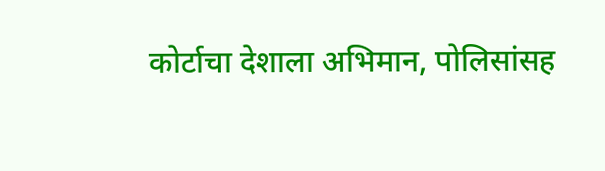कोर्टाचा देशाला अभिमान, पोलिसांसह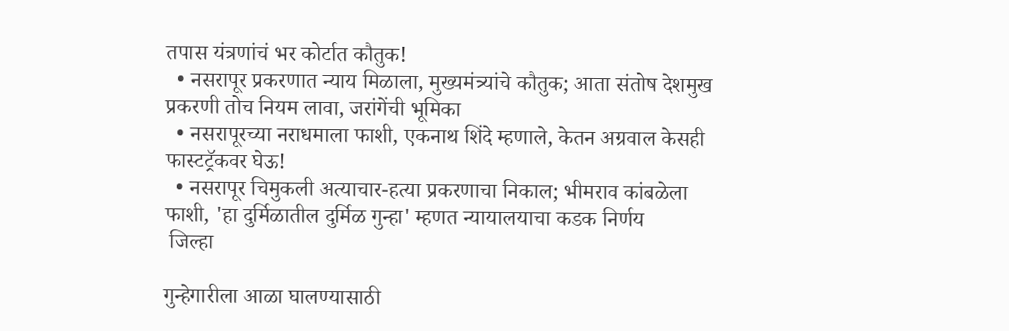तपास यंत्रणांचं भर कोर्टात कौतुक!
  • नसरापूर प्रकरणात न्याय मिळाला, मुख्यमंत्र्यांचे कौतुक; आता संतोष देशमुख प्रकरणी तोच नियम लावा, जरांगेंची भूमिका
  • नसरापूरच्या नराधमाला फाशी, एकनाथ शिंदे म्हणाले, केतन अग्रवाल केसही फास्टट्रॅकवर घेऊ!
  • नसरापूर चिमुकली अत्याचार-हत्या प्रकरणाचा निकाल; भीमराव कांबळेला फाशी, 'हा दुर्मिळातील दुर्मिळ गुन्हा' म्हणत न्यायालयाचा कडक निर्णय
 जिल्हा

गुन्हेगारीला आळा घालण्यासाठी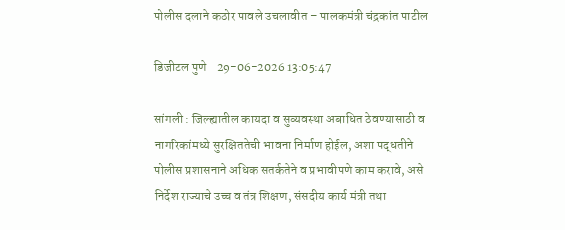पोलीस दलाने कठोर पावले उचलावीत – पालकमंत्री चंद्रकांत पाटील

डिजीटल पुणे    29-06-2026 13:05:47

सांगली : जिल्ह्यातील कायदा व सुव्यवस्था अबाधित ठेवण्यासाठी व नागरिकांमध्ये सुरक्षिततेची भावना निर्माण होईल, अशा पद्धतीने पोलीस प्रशासनाने अधिक सतर्कतेने व प्रभावीपणे काम करावे, असे निर्देश राज्याचे उच्च व तंत्र शिक्षण, संसदीय कार्य मंत्री तथा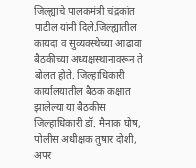जिल्ह्याचे पालकमंत्री चंद्रकांत पाटील यांनी दिले.जिल्ह्यातील कायदा व सुव्यवस्थेच्या आढावा बैठकीच्या अध्यक्षस्थानावरून ते बोलत होते. जिल्हाधिकारी कार्यालयातील बैठक कक्षात झालेल्या या बैठकीस जिल्हाधिकारी डॉ. मैनाक घोष, पोलीस अधीक्षक तुषार दोशी, अपर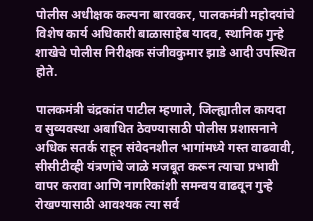पोलीस अधीक्षक कल्पना बारवकर, पालकमंत्री महोदयांचे विशेष कार्य अधिकारी बाळासाहेब यादव, स्थानिक गुन्हे शाखेचे पोलीस निरीक्षक संजीवकुमार झाडे आदी उपस्थित होते.

पालकमंत्री चंद्रकांत पाटील म्हणाले, जिल्ह्यातील कायदा व सुव्यवस्था अबाधित ठेवण्यासाठी पोलीस प्रशासनाने अधिक सतर्क राहून संवेदनशील भागांमध्ये गस्त वाढवावी, सीसीटीव्ही यंत्रणांचे जाळे मजबूत करून त्याचा प्रभावी वापर करावा आणि नागरिकांशी समन्वय वाढवून गुन्हे रोखण्यासाठी आवश्यक त्या सर्व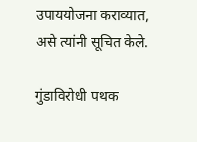उपाययोजना कराव्यात, असे त्यांनी सूचित केले.

गुंडाविरोधी पथक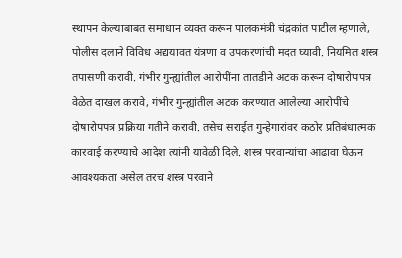स्थापन केल्याबाबत समाधान व्यक्त करून पालकमंत्री चंद्रकांत पाटील म्हणाले, पोलीस दलाने विविध अद्ययावत यंत्रणा व उपकरणांची मदत घ्यावी. नियमित शस्त्र तपासणी करावी. गंभीर गुन्ह्यांतील आरोपींना तातडीने अटक करून दोषारोपपत्र वेळेत दाखल करावे, गंभीर गुन्ह्यांतील अटक करण्यात आलेल्या आरोपींचे दोषारोपपत्र प्रक्रिया गतीने करावी. तसेच सराईत गुन्हेगारांवर कठोर प्रतिबंधात्मक कारवाई करण्याचे आदेश त्यांनी यावेळी दिले. शस्त्र परवान्यांचा आढावा घेऊन आवश्यकता असेल तरच शस्त्र परवाने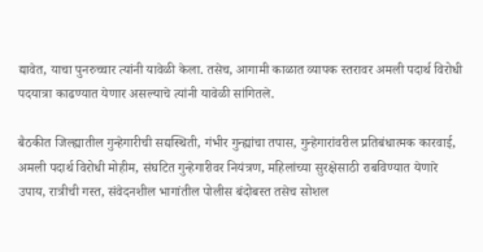द्यावेत, याचा पुनरुच्चार त्यांनी यावेळी केला. तसेच, आगामी काळात व्यापक स्तरावर अमली पदार्थ विरोधी पदयात्रा काढण्यात येणार असल्याचे त्यांनी यावेळी सांगितले.

बैठकीत जिल्ह्यातील गुन्हेगारीची सद्यस्थिती, गंभीर गुन्ह्यांचा तपास, गुन्हेगारांवरील प्रतिबंधात्मक कारवाई, अमली पदार्थ विरोधी मोहीम, संघटित गुन्हेगारीवर नियंत्रण, महिलांच्या सुरक्षेसाठी राबविण्यात येणारे उपाय, रात्रीची गस्त, संवेदनशील भागांतील पोलीस बंदोबस्त तसेच सोशल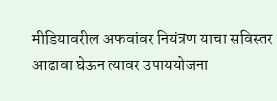मीडियावरील अफवांवर नियंत्रण याचा सविस्तर आढावा घेऊन त्यावर उपाययोजना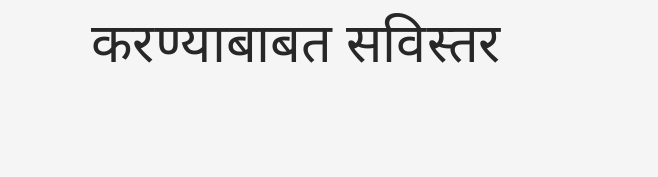करण्याबाबत सविस्तर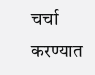चर्चा करण्यात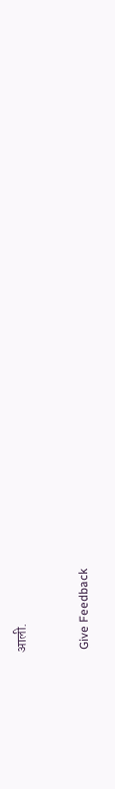आली.


 Give Feedback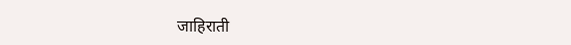जाहिराती